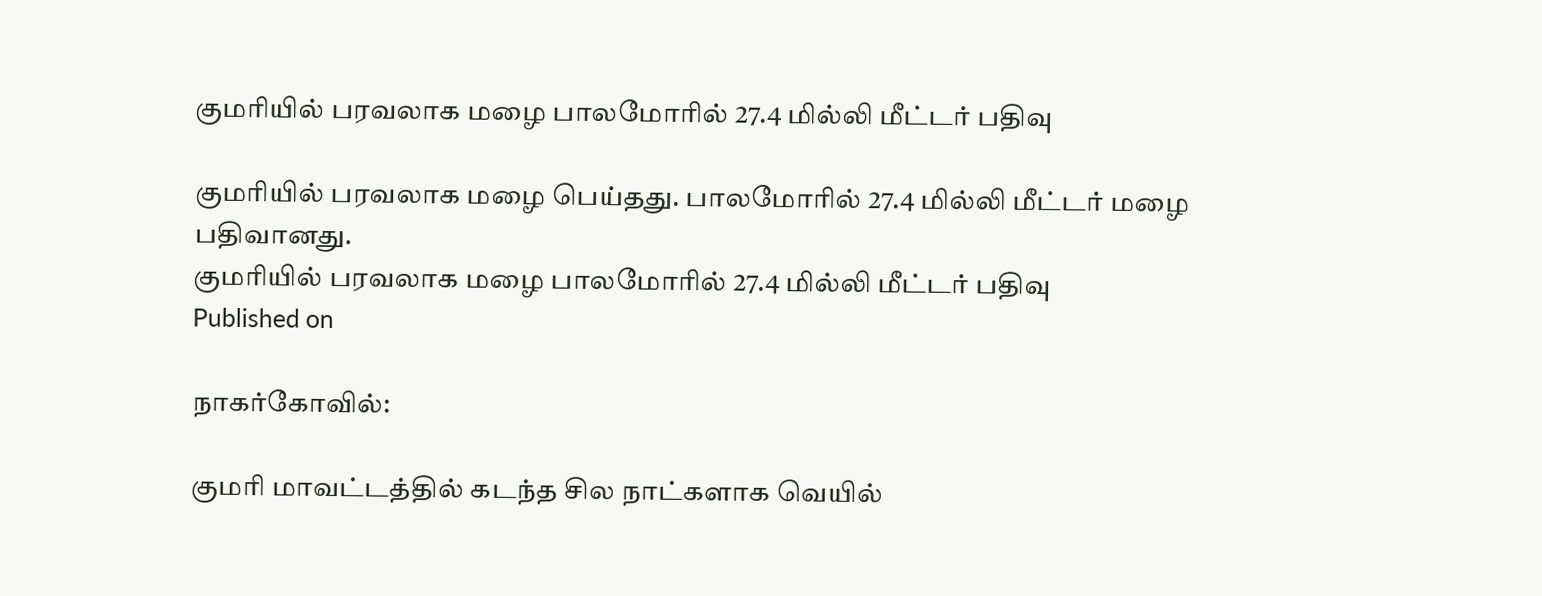குமரியில் பரவலாக மழை பாலமோரில் 27.4 மில்லி மீட்டர் பதிவு

குமரியில் பரவலாக மழை பெய்தது. பாலமோரில் 27.4 மில்லி மீட்டர் மழை பதிவானது.
குமரியில் பரவலாக மழை பாலமோரில் 27.4 மில்லி மீட்டர் பதிவு
Published on

நாகர்கோவில்:

குமரி மாவட்டத்தில் கடந்த சில நாட்களாக வெயில்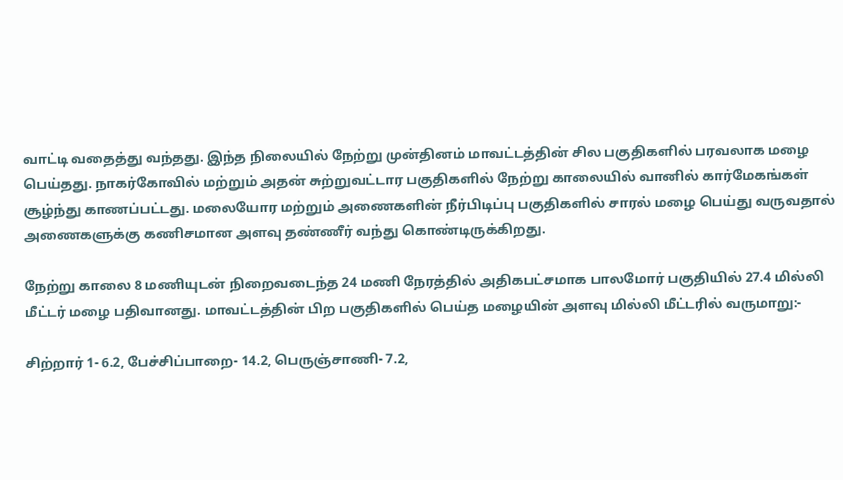வாட்டி வதைத்து வந்தது. இந்த நிலையில் நேற்று முன்தினம் மாவட்டத்தின் சில பகுதிகளில் பரவலாக மழை பெய்தது. நாகர்கோவில் மற்றும் அதன் சுற்றுவட்டார பகுதிகளில் நேற்று காலையில் வானில் கார்மேகங்கள் சூழ்ந்து காணப்பட்டது. மலையோர மற்றும் அணைகளின் நீர்பிடிப்பு பகுதிகளில் சாரல் மழை பெய்து வருவதால் அணைகளுக்கு கணிசமான அளவு தண்ணீர் வந்து கொண்டிருக்கிறது.

நேற்று காலை 8 மணியுடன் நிறைவடைந்த 24 மணி நேரத்தில் அதிகபட்சமாக பாலமோர் பகுதியில் 27.4 மில்லி மீட்டர் மழை பதிவானது. மாவட்டத்தின் பிற பகுதிகளில் பெய்த மழையின் அளவு மில்லி மீட்டரில் வருமாறு:-

சிற்றார் 1- 6.2, பேச்சிப்பாறை- 14.2, பெருஞ்சாணி- 7.2,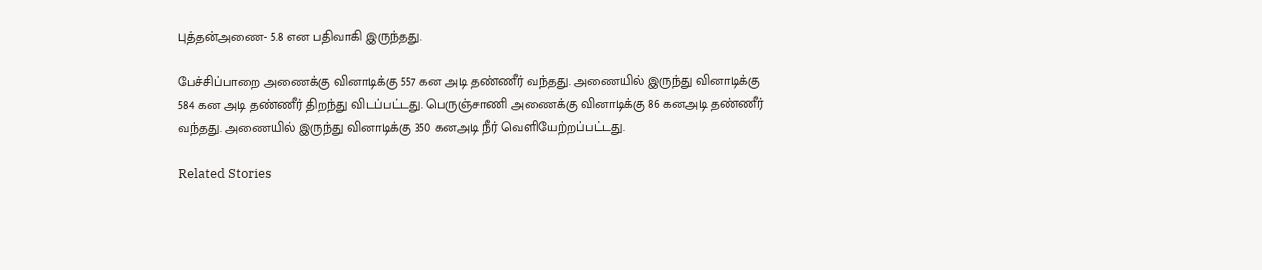புத்தன்அணை- 5.8 என பதிவாகி இருந்தது.

பேச்சிப்பாறை அணைக்கு வினாடிக்கு 557 கன அடி தண்ணீர் வந்தது. அணையில் இருந்து வினாடிக்கு 584 கன அடி தண்ணீர் திறந்து விடப்பட்டது. பெருஞ்சாணி அணைக்கு வினாடிக்கு 86 கனஅடி தண்ணீர் வந்தது. அணையில் இருந்து வினாடிக்கு 350 கனஅடி நீர் வெளியேற்றப்பட்டது.

Related Stories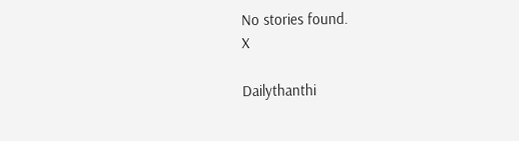No stories found.
X

Dailythanthi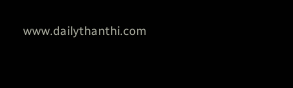www.dailythanthi.com